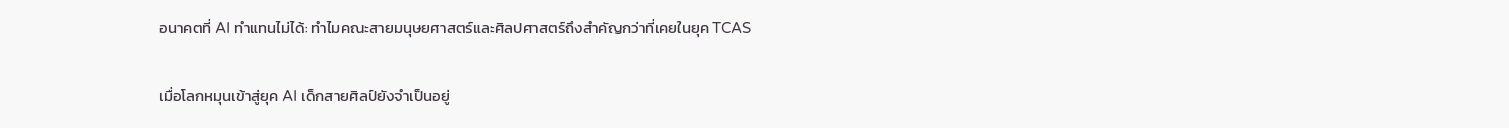อนาคตที่ AI ทำแทนไม่ได้: ทำไมคณะสายมนุษยศาสตร์และศิลปศาสตร์ถึงสำคัญกว่าที่เคยในยุค TCAS

เมื่อโลกหมุนเข้าสู่ยุค AI เด็กสายศิลป์ยังจำเป็นอยู่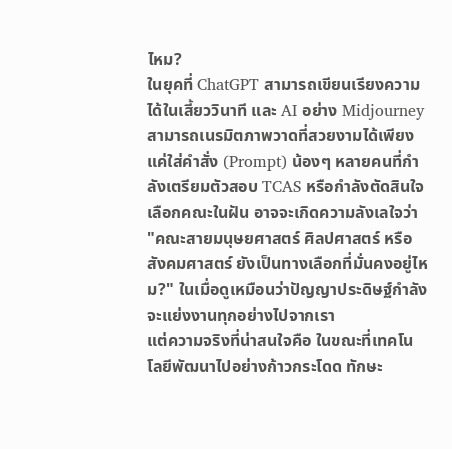ไหม?
ในยุคที่ ChatGPT สามารถเขียนเรียงความได้ในเสี้ยววินาที และ AI อย่าง Midjourney สามารถเนรมิตภาพวาดที่สวยงามได้เพียงแค่ใส่คำสั่ง (Prompt) น้องๆ หลายคนที่กำลังเตรียมตัวสอบ TCAS หรือกำลังตัดสินใจเลือกคณะในฝัน อาจจะเกิดความลังเลใจว่า "คณะสายมนุษยศาสตร์ ศิลปศาสตร์ หรือสังคมศาสตร์ ยังเป็นทางเลือกที่มั่นคงอยู่ไหม?" ในเมื่อดูเหมือนว่าปัญญาประดิษฐ์กำลังจะแย่งงานทุกอย่างไปจากเรา
แต่ความจริงที่น่าสนใจคือ ในขณะที่เทคโนโลยีพัฒนาไปอย่างก้าวกระโดด ทักษะ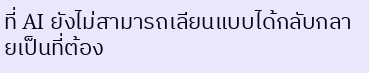ที่ AI ยังไม่สามารถเลียนแบบได้กลับกลายเป็นที่ต้อง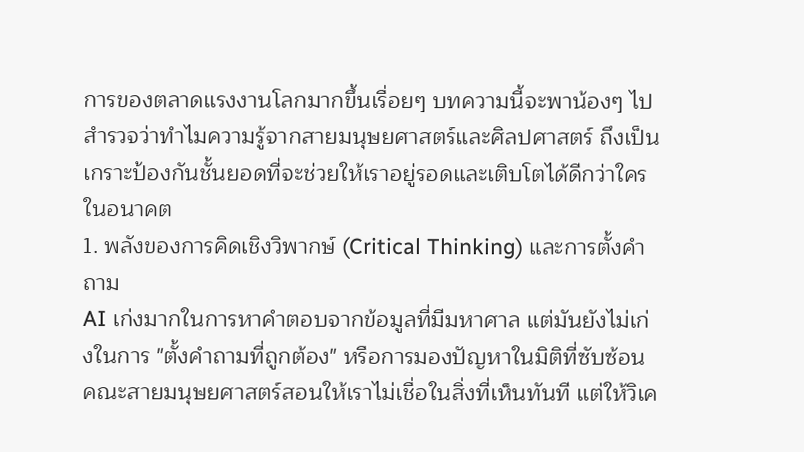การของตลาดแรงงานโลกมากขึ้นเรื่อยๆ บทความนี้จะพาน้องๆ ไปสำรวจว่าทำไมความรู้จากสายมนุษยศาสตร์และศิลปศาสตร์ ถึงเป็นเกราะป้องกันชั้นยอดที่จะช่วยให้เราอยู่รอดและเติบโตได้ดีกว่าใครในอนาคต
1. พลังของการคิดเชิงวิพากษ์ (Critical Thinking) และการตั้งคำถาม
AI เก่งมากในการหาคำตอบจากข้อมูลที่มีมหาศาล แต่มันยังไม่เก่งในการ "ตั้งคำถามที่ถูกต้อง" หรือการมองปัญหาในมิติที่ซับซ้อน คณะสายมนุษยศาสตร์สอนให้เราไม่เชื่อในสิ่งที่เห็นทันที แต่ให้วิเค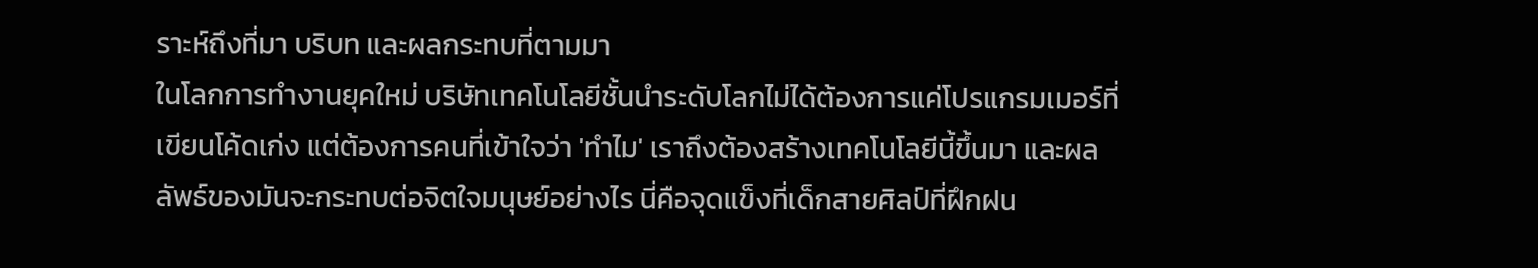ราะห์ถึงที่มา บริบท และผลกระทบที่ตามมา
ในโลกการทำงานยุคใหม่ บริษัทเทคโนโลยีชั้นนำระดับโลกไม่ได้ต้องการแค่โปรแกรมเมอร์ที่เขียนโค้ดเก่ง แต่ต้องการคนที่เข้าใจว่า 'ทำไม' เราถึงต้องสร้างเทคโนโลยีนี้ขึ้นมา และผลลัพธ์ของมันจะกระทบต่อจิตใจมนุษย์อย่างไร นี่คือจุดแข็งที่เด็กสายศิลป์ที่ฝึกฝน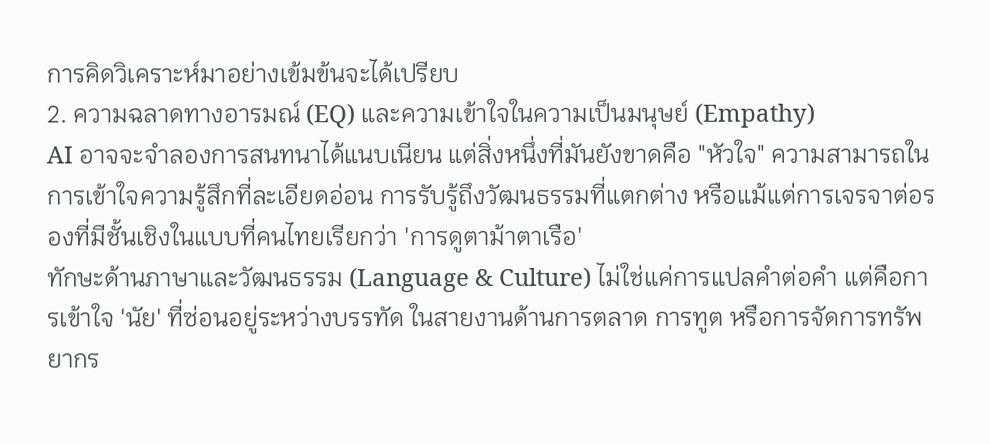การคิดวิเคราะห์มาอย่างเข้มข้นจะได้เปรียบ
2. ความฉลาดทางอารมณ์ (EQ) และความเข้าใจในความเป็นมนุษย์ (Empathy)
AI อาจจะจำลองการสนทนาได้แนบเนียน แต่สิ่งหนึ่งที่มันยังขาดคือ "หัวใจ" ความสามารถในการเข้าใจความรู้สึกที่ละเอียดอ่อน การรับรู้ถึงวัฒนธรรมที่แตกต่าง หรือแม้แต่การเจรจาต่อรองที่มีชั้นเชิงในแบบที่คนไทยเรียกว่า 'การดูตาม้าตาเรือ'
ทักษะด้านภาษาและวัฒนธรรม (Language & Culture) ไม่ใช่แค่การแปลคำต่อคำ แต่คือการเข้าใจ 'นัย' ที่ซ่อนอยู่ระหว่างบรรทัด ในสายงานด้านการตลาด การทูต หรือการจัดการทรัพยากร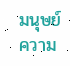มนุษย์ ความ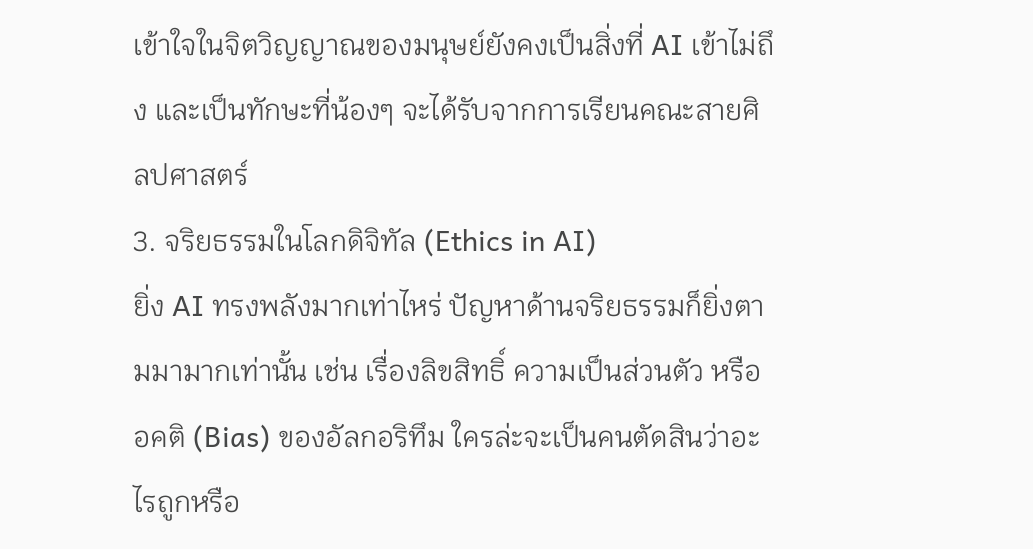เข้าใจในจิตวิญญาณของมนุษย์ยังคงเป็นสิ่งที่ AI เข้าไม่ถึง และเป็นทักษะที่น้องๆ จะได้รับจากการเรียนคณะสายศิลปศาสตร์
3. จริยธรรมในโลกดิจิทัล (Ethics in AI)
ยิ่ง AI ทรงพลังมากเท่าไหร่ ปัญหาด้านจริยธรรมก็ยิ่งตามมามากเท่านั้น เช่น เรื่องลิขสิทธิ์ ความเป็นส่วนตัว หรืออคติ (Bias) ของอัลกอริทึม ใครล่ะจะเป็นคนตัดสินว่าอะไรถูกหรือ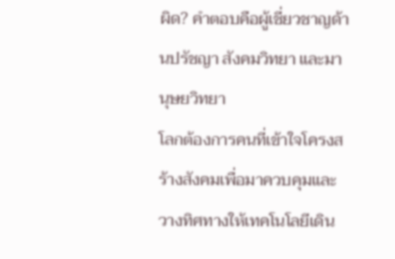ผิด? คำตอบคือผู้เชี่ยวชาญด้านปรัชญา สังคมวิทยา และมานุษยวิทยา
โลกต้องการคนที่เข้าใจโครงสร้างสังคมเพื่อมาควบคุมและวางทิศทางให้เทคโนโลยีเดิน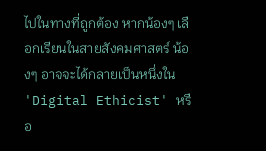ไปในทางที่ถูกต้อง หากน้องๆ เลือกเรียนในสายสังคมศาสตร์ น้องๆ อาจจะได้กลายเป็นหนึ่งใน 'Digital Ethicist' หรือ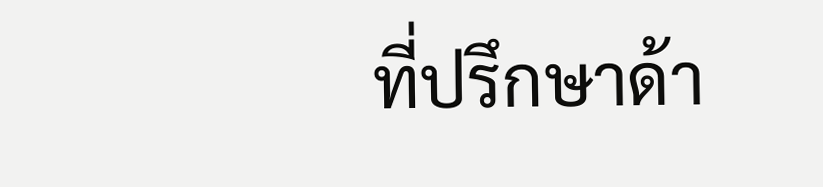ที่ปรึกษาด้า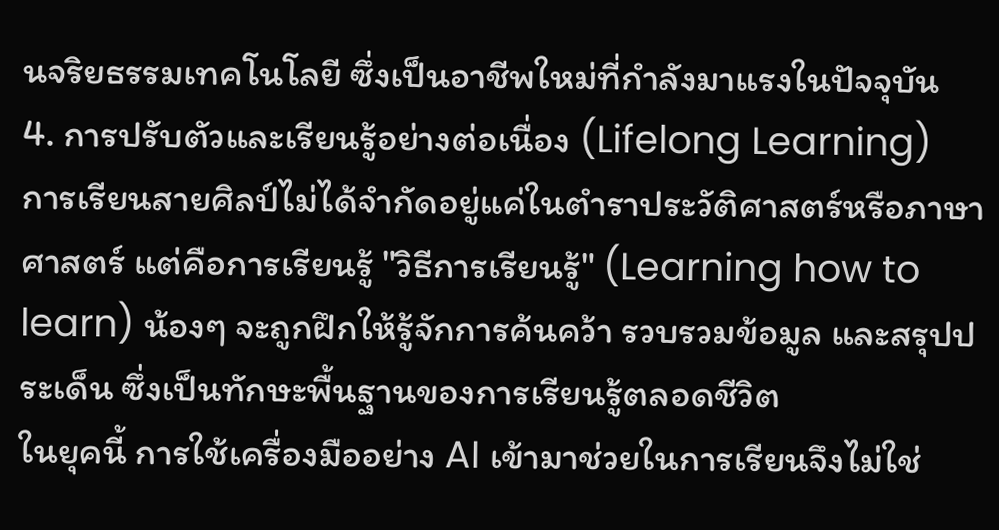นจริยธรรมเทคโนโลยี ซึ่งเป็นอาชีพใหม่ที่กำลังมาแรงในปัจจุบัน
4. การปรับตัวและเรียนรู้อย่างต่อเนื่อง (Lifelong Learning)
การเรียนสายศิลป์ไม่ได้จำกัดอยู่แค่ในตำราประวัติศาสตร์หรือภาษาศาสตร์ แต่คือการเรียนรู้ "วิธีการเรียนรู้" (Learning how to learn) น้องๆ จะถูกฝึกให้รู้จักการค้นคว้า รวบรวมข้อมูล และสรุปประเด็น ซึ่งเป็นทักษะพื้นฐานของการเรียนรู้ตลอดชีวิต
ในยุคนี้ การใช้เครื่องมืออย่าง AI เข้ามาช่วยในการเรียนจึงไม่ใช่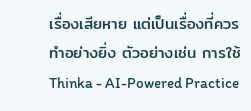เรื่องเสียหาย แต่เป็นเรื่องที่ควรทำอย่างยิ่ง ตัวอย่างเช่น การใช้ Thinka - AI-Powered Practice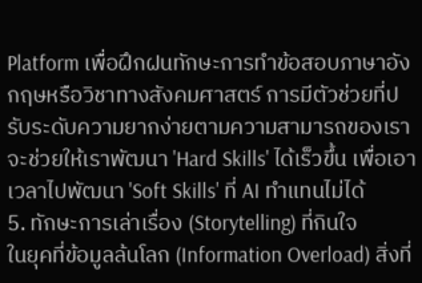Platform เพื่อฝึกฝนทักษะการทำข้อสอบภาษาอังกฤษหรือวิชาทางสังคมศาสตร์ การมีตัวช่วยที่ปรับระดับความยากง่ายตามความสามารถของเรา จะช่วยให้เราพัฒนา 'Hard Skills' ได้เร็วขึ้น เพื่อเอาเวลาไปพัฒนา 'Soft Skills' ที่ AI ทำแทนไม่ได้
5. ทักษะการเล่าเรื่อง (Storytelling) ที่กินใจ
ในยุคที่ข้อมูลล้นโลก (Information Overload) สิ่งที่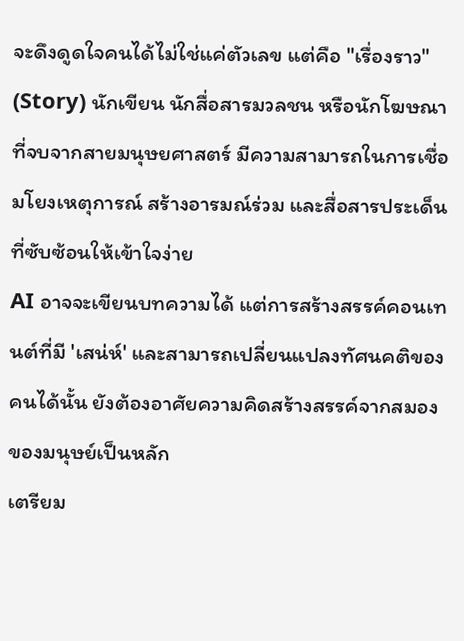จะดึงดูดใจคนได้ไม่ใช่แค่ตัวเลข แต่คือ "เรื่องราว" (Story) นักเขียน นักสื่อสารมวลชน หรือนักโฆษณาที่จบจากสายมนุษยศาสตร์ มีความสามารถในการเชื่อมโยงเหตุการณ์ สร้างอารมณ์ร่วม และสื่อสารประเด็นที่ซับซ้อนให้เข้าใจง่าย
AI อาจจะเขียนบทความได้ แต่การสร้างสรรค์คอนเทนต์ที่มี 'เสน่ห์' และสามารถเปลี่ยนแปลงทัศนคติของคนได้นั้น ยังต้องอาศัยความคิดสร้างสรรค์จากสมองของมนุษย์เป็นหลัก
เตรียม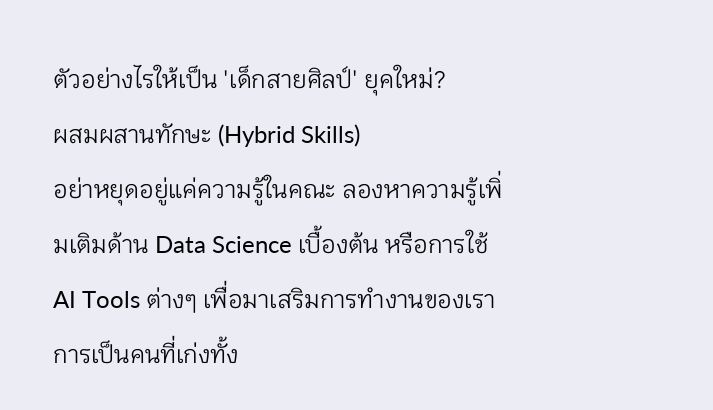ตัวอย่างไรให้เป็น 'เด็กสายศิลป์' ยุคใหม่?
ผสมผสานทักษะ (Hybrid Skills)
อย่าหยุดอยู่แค่ความรู้ในคณะ ลองหาความรู้เพิ่มเติมด้าน Data Science เบื้องต้น หรือการใช้ AI Tools ต่างๆ เพื่อมาเสริมการทำงานของเรา การเป็นคนที่เก่งทั้ง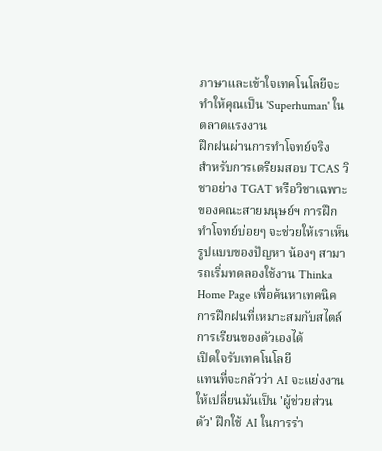ภาษาและเข้าใจเทคโนโลยีจะทำให้คุณเป็น 'Superhuman' ในตลาดแรงงาน
ฝึกฝนผ่านการทำโจทย์จริง
สำหรับการเตรียมสอบ TCAS วิชาอย่าง TGAT หรือวิชาเฉพาะของคณะสายมนุษย์ฯ การฝึกทำโจทย์บ่อยๆ จะช่วยให้เราเห็นรูปแบบของปัญหา น้องๆ สามารถเริ่มทดลองใช้งาน Thinka Home Page เพื่อค้นหาเทคนิคการฝึกฝนที่เหมาะสมกับสไตล์การเรียนของตัวเองได้
เปิดใจรับเทคโนโลยี
แทนที่จะกลัวว่า AI จะแย่งงาน ให้เปลี่ยนมันเป็น 'ผู้ช่วยส่วนตัว' ฝึกใช้ AI ในการร่า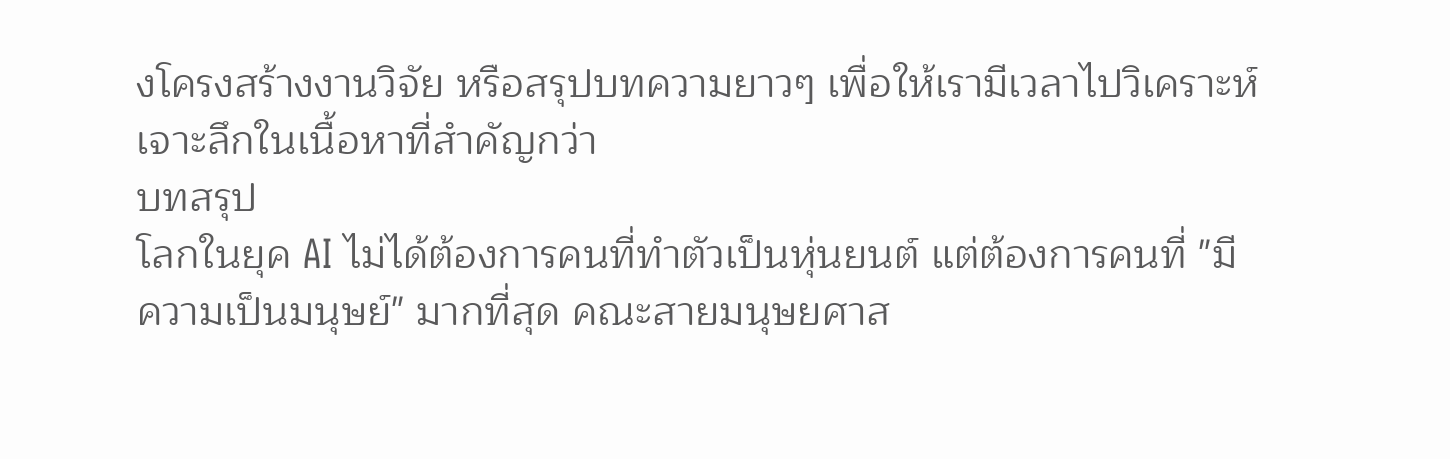งโครงสร้างงานวิจัย หรือสรุปบทความยาวๆ เพื่อให้เรามีเวลาไปวิเคราะห์เจาะลึกในเนื้อหาที่สำคัญกว่า
บทสรุป
โลกในยุค AI ไม่ได้ต้องการคนที่ทำตัวเป็นหุ่นยนต์ แต่ต้องการคนที่ "มีความเป็นมนุษย์" มากที่สุด คณะสายมนุษยศาส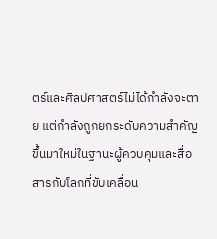ตร์และศิลปศาสตร์ไม่ได้กำลังจะตาย แต่กำลังถูกยกระดับความสำคัญขึ้นมาใหม่ในฐานะผู้ควบคุมและสื่อสารกับโลกที่ขับเคลื่อน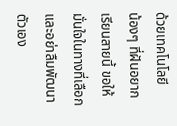ด้วยเทคโนโลยี
น้องๆ ที่ฝันอยากเรียนสายนี้ ขอให้มั่นใจในทางที่เลือก และอย่าลืมพัฒนาตัวเอง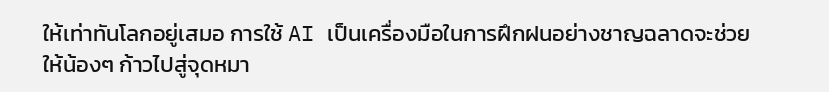ให้เท่าทันโลกอยู่เสมอ การใช้ AI เป็นเครื่องมือในการฝึกฝนอย่างชาญฉลาดจะช่วยให้น้องๆ ก้าวไปสู่จุดหมา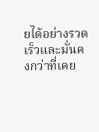ยได้อย่างรวดเร็วและมั่นคงกว่าที่เคย